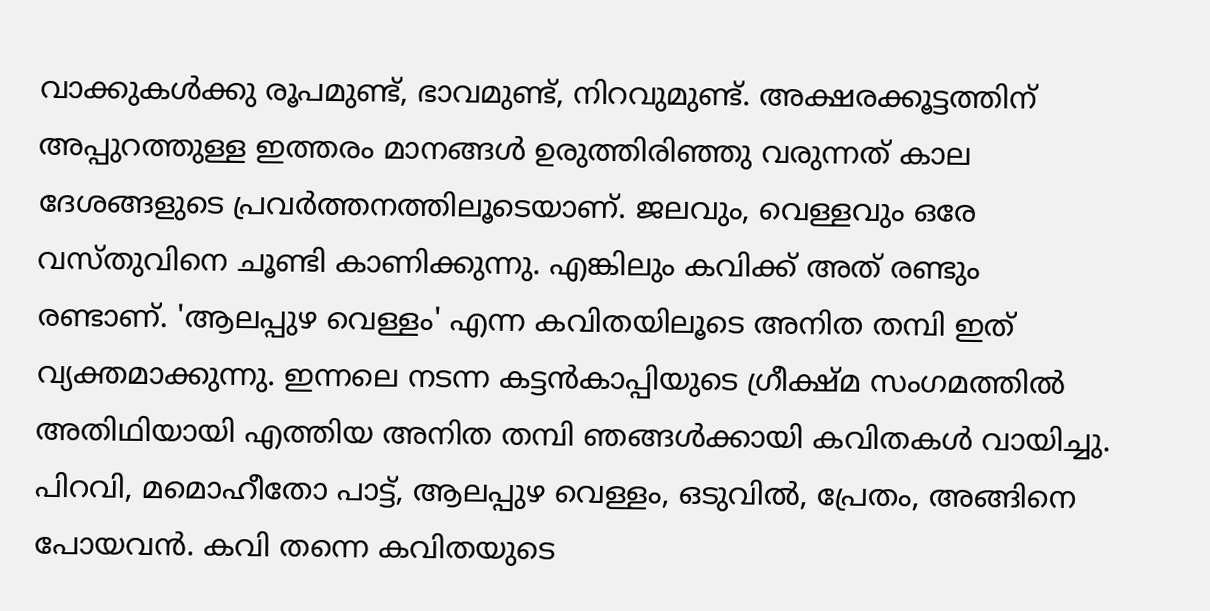വാക്കുകൾക്കു രൂപമുണ്ട്, ഭാവമുണ്ട്, നിറവുമുണ്ട്. അക്ഷരക്കൂട്ടത്തിന് അപ്പുറത്തുള്ള ഇത്തരം മാനങ്ങൾ ഉരുത്തിരിഞ്ഞു വരുന്നത് കാല ദേശങ്ങളുടെ പ്രവർത്തനത്തിലൂടെയാണ്. ജലവും, വെള്ളവും ഒരേ വസ്തുവിനെ ചൂണ്ടി കാണിക്കുന്നു. എങ്കിലും കവിക്ക് അത് രണ്ടും രണ്ടാണ്. 'ആലപ്പുഴ വെള്ളം' എന്ന കവിതയിലൂടെ അനിത തമ്പി ഇത് വ്യക്തമാക്കുന്നു. ഇന്നലെ നടന്ന കട്ടൻകാപ്പിയുടെ ഗ്രീക്ഷ്മ സംഗമത്തിൽ അതിഥിയായി എത്തിയ അനിത തമ്പി ഞങ്ങൾക്കായി കവിതകൾ വായിച്ചു. പിറവി, മമൊഹീതോ പാട്ട്, ആലപ്പുഴ വെള്ളം, ഒടുവിൽ, പ്രേതം, അങ്ങിനെ പോയവൻ. കവി തന്നെ കവിതയുടെ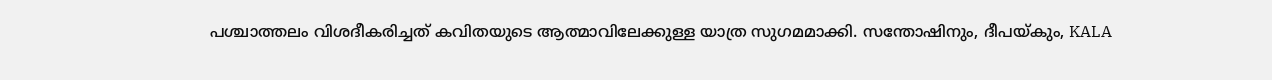പശ്ചാത്തലം വിശദീകരിച്ചത് കവിതയുടെ ആത്മാവിലേക്കുള്ള യാത്ര സുഗമമാക്കി. സന്തോഷിനും, ദീപയ്കും, KALA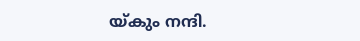യ്കും നന്ദി.